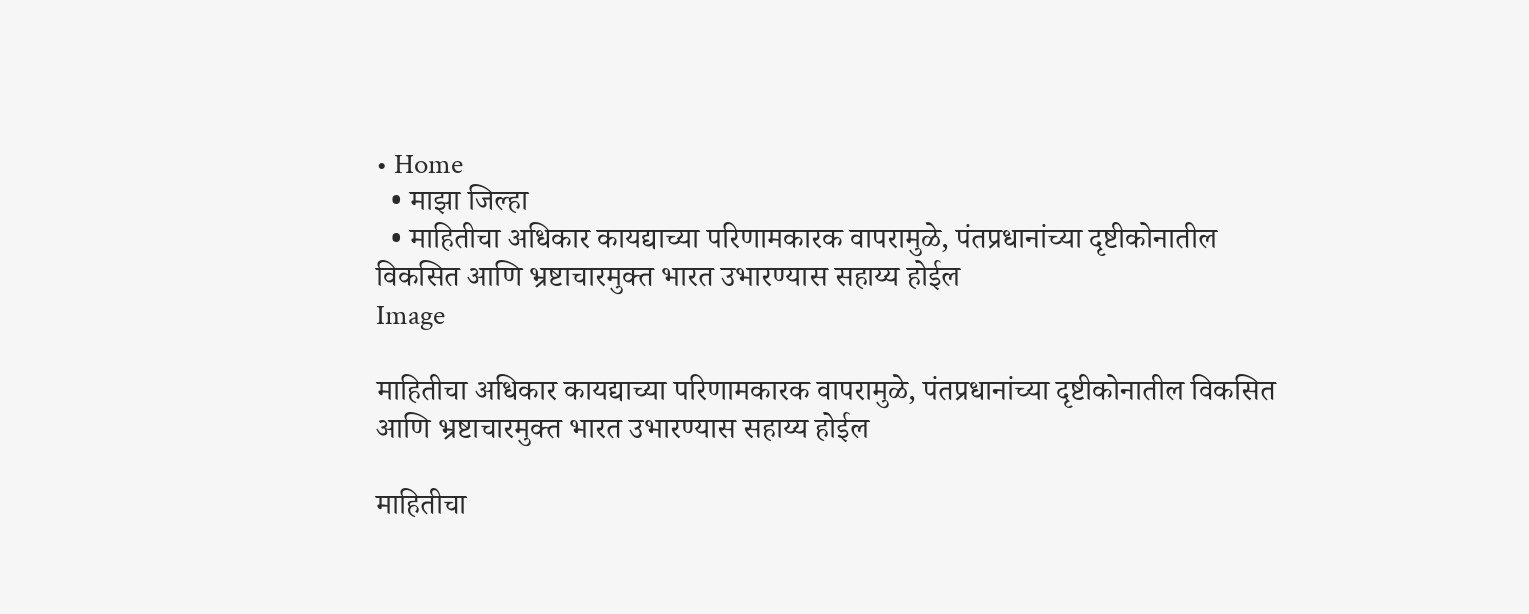• Home
  • माझा जिल्हा
  • माहितीचा अधिकार कायद्याच्या परिणामकारक वापरामुळे, पंतप्रधानांच्या दृष्टीकोनातील विकसित आणि भ्रष्टाचारमुक्त भारत उभारण्यास सहाय्य होईल
Image

माहितीचा अधिकार कायद्याच्या परिणामकारक वापरामुळे, पंतप्रधानांच्या दृष्टीकोनातील विकसित आणि भ्रष्टाचारमुक्त भारत उभारण्यास सहाय्य होईल

माहितीचा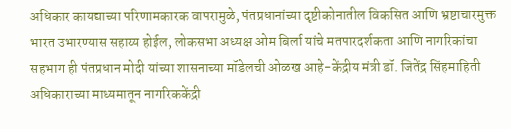अधिकार कायद्याच्या परिणामकारक वापरामुळे, पंतप्रधानांच्या दृष्टीकोनातील विकसित आणि भ्रष्टाचारमुक्त भारत उभारण्यास सहाय्य होईल, लोकसभा अध्यक्ष ओम बिर्ला यांचे मतपारदर्शकता आणि नागरिकांचा सहभाग ही पंतप्रधान मोदी यांच्या शासनाच्या मॉडेलची ओळख आहे-केंद्रीय मंत्री डॉ. जितेंद्र सिंहमाहिती अधिकाराच्या माध्यमातून नागरिककेंद्री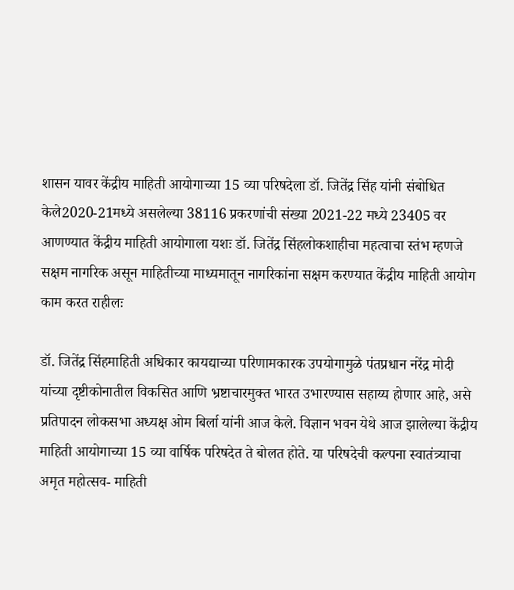शासन यावर केंद्रीय माहिती आयोगाच्या 15 व्या परिषदेला डॉ. जितेंद्र सिंह यांनी संबोधित केले2020-21मध्ये असलेल्या 38116 प्रकरणांची संख्या 2021-22 मध्ये 23405 वर आणण्यात केंद्रीय माहिती आयोगाला यशः डॉ. जितेंद्र सिंहलोकशाहीचा महत्वाचा स्तंभ म्हणजे सक्षम नागरिक असून माहितीच्या माध्यमातून नागरिकांना सक्षम करण्यात केंद्रीय माहिती आयोग काम करत राहीलः

डॉ. जितेंद्र सिंहमाहिती अधिकार कायद्याच्या परिणामकारक उपयोगामुळे पंतप्रधान नरेंद्र मोदी यांच्या दृष्टीकोनातील विकसित आणि भ्रष्टाचारमुक्त भारत उभारण्यास सहाय्य होणार आहे, असे प्रतिपादन लोकसभा अध्यक्ष ओम बिर्ला यांनी आज केले. विज्ञान भवन येथे आज झालेल्या केंद्रीय माहिती आयोगाच्या 15 व्या वार्षिक परिषदेत ते बोलत होते. या परिषदेची कल्पना स्वातंत्र्याचा अमृत महोत्सव- माहिती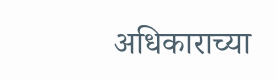अधिकाराच्या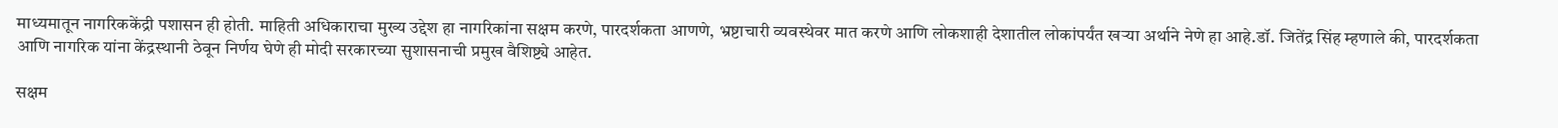माध्यमातून नागरिककेंद्री पशासन ही होती. माहिती अधिकाराचा मुख्य उद्देश हा नागरिकांना सक्षम करणे, पारदर्शकता आणणे, भ्रष्टाचारी व्यवस्थेवर मात करणे आणि लोकशाही देशातील लोकांपर्यंत खऱ्या अर्थाने नेणे हा आहे.डॉ. जितेंद्र सिंह म्हणाले की, पारदर्शकता आणि नागरिक यांना केंद्रस्थानी ठेवून निर्णय घेणे ही मोदी सरकारच्या सुशासनाची प्रमुख वैशिष्ट्ये आहेत.

सक्षम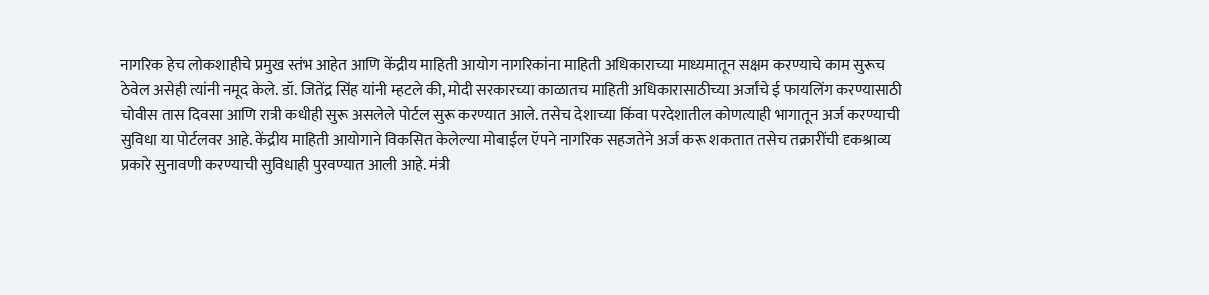नागरिक हेच लोकशाहीचे प्रमुख स्तंभ आहेत आणि केंद्रीय माहिती आयोग नागरिकांना माहिती अधिकाराच्या माध्यमातून सक्षम करण्याचे काम सुरूच ठेवेल असेही त्यांनी नमूद केले. डॉ. जितेंद्र सिंह यांनी म्हटले की, मोदी सरकारच्या काळातच माहिती अधिकारासाठीच्या अर्जांचे ई फायलिंग करण्यासाठी चोवीस तास दिवसा आणि रात्री कधीही सुरू असलेले पोर्टल सुरू करण्यात आले. तसेच देशाच्या किंवा परदेशातील कोणत्याही भागातून अर्ज करण्याची सुविधा या पोर्टलवर आहे. केंद्रीय माहिती आयोगाने विकसित केलेल्या मोबाईल ऍपने नागरिक सहजतेने अर्ज करू शकतात तसेच तक्रारींची दृकश्राव्य प्रकारे सुनावणी करण्याची सुविधाही पुरवण्यात आली आहे. मंत्री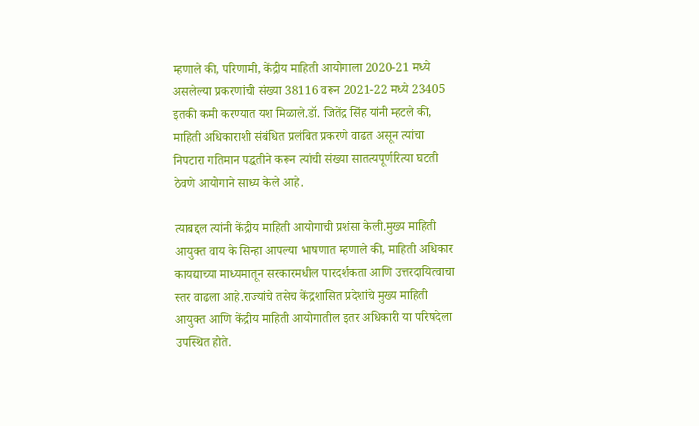म्हणाले की, परिणामी, केंद्रीय माहिती आयोगाला 2020-21 मध्ये असलेल्या प्रकरणांची संख्या 38116 वरून 2021-22 मध्ये 23405 इतकी कमी करण्यात यश मिळाले.डॉ. जितेंद्र सिंह यांनी म्हटले की, माहिती अधिकाराशी संबंधित प्रलंबित प्रकरणे वाढत असून त्यांचा निपटारा गतिमान पद्धतीने करून त्यांची संख्या सातत्यपूर्णरित्या घटती ठेवणे आयोगाने साध्य केले आहे.

त्याबद्दल त्यांनी केंद्रीय माहिती आयोगाची प्रशंसा केली.मुख्य माहिती आयुक्त वाय के सिन्हा आपल्या भाषणात म्हणाले की, माहिती अधिकार कायद्याच्या माध्यमातून सरकारमधील पारदर्शकता आणि उत्तरदायित्वाचा स्तर वाढला आहे.राज्यांचे तसेच केंद्रशासित प्रदेशांचे मुख्य माहिती आयुक्त आणि केंद्रीय माहिती आयोगातील इतर अधिकारी या परिषदेला उपस्थित होते.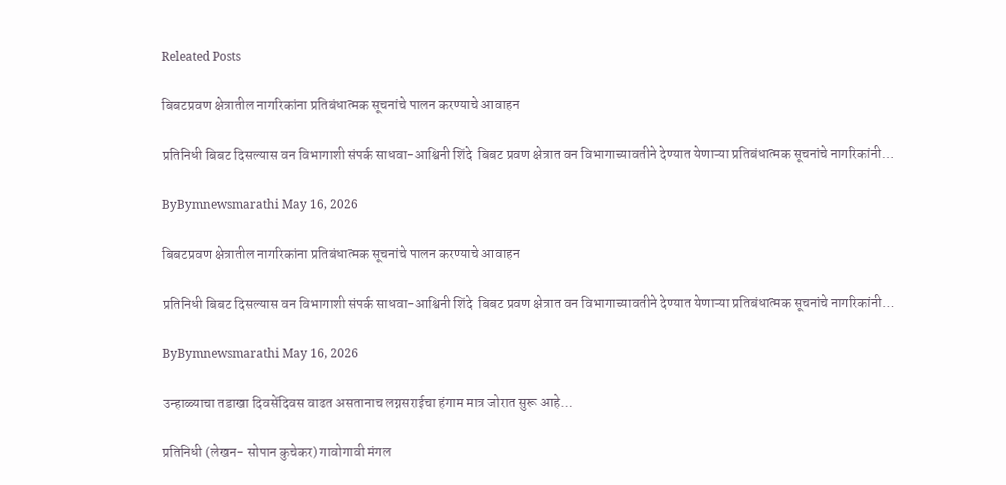Releated Posts

बिबटप्रवण क्षेत्रातील नागरिकांना प्रतिबंधात्मक सूचनांचे पालन करण्याचे आवाहन

प्रतिनिधी बिबट दिसल्यास वन विभागाशी संपर्क साधवा-आश्विनी शिंदे  बिबट प्रवण क्षेत्रात वन विभागाच्यावतीने देण्यात येणाऱ्या प्रतिबंधात्मक सूचनांचे नागरिकांनी…

ByBymnewsmarathi May 16, 2026

बिबटप्रवण क्षेत्रातील नागरिकांना प्रतिबंधात्मक सूचनांचे पालन करण्याचे आवाहन

प्रतिनिधी बिबट दिसल्यास वन विभागाशी संपर्क साधवा-आश्विनी शिंदे  बिबट प्रवण क्षेत्रात वन विभागाच्यावतीने देण्यात येणाऱ्या प्रतिबंधात्मक सूचनांचे नागरिकांनी…

ByBymnewsmarathi May 16, 2026

उन्हाळ्याचा तडाखा दिवसेंदिवस वाढत असतानाच लग्नसराईचा हंगाम मात्र जोरात सुरू आहे…

प्रतिनिधी (लेखन- सोपान कुचेकर) गावोगावी मंगल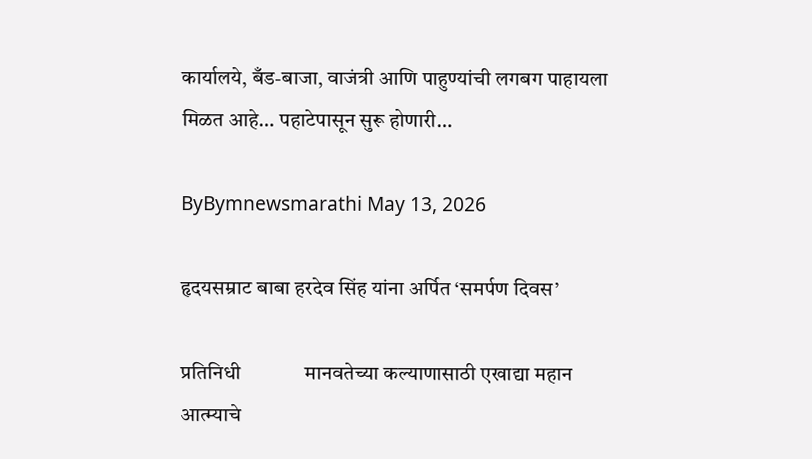कार्यालये, बँड-बाजा, वाजंत्री आणि पाहुण्यांची लगबग पाहायला मिळत आहे… पहाटेपासून सुरू होणारी…

ByBymnewsmarathi May 13, 2026

हृदयसम्राट बाबा हरदेव सिंह यांना अर्पित ‘समर्पण दिवस’

प्रतिनिधी             मानवतेच्या कल्याणासाठी एखाद्या महान आत्म्याचे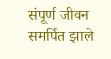संपूर्ण जीवन समर्पित झाले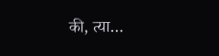की, त्या…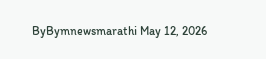ByBymnewsmarathi May 12, 2026